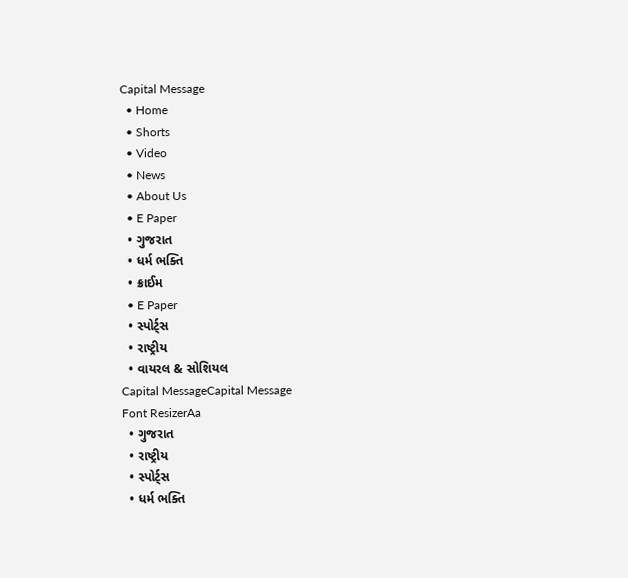Capital Message
  • Home
  • Shorts
  • Video
  • News
  • About Us
  • E Paper
  • ગુજરાત
  • ધર્મ ભક્તિ
  • ક્રાઈમ
  • E Paper
  • સ્પોર્ટ્સ
  • રાષ્ટ્રીય
  • વાયરલ & સોશિયલ
Capital MessageCapital Message
Font ResizerAa
  • ગુજરાત
  • રાષ્ટ્રીય
  • સ્પોર્ટ્સ
  • ધર્મ ભક્તિ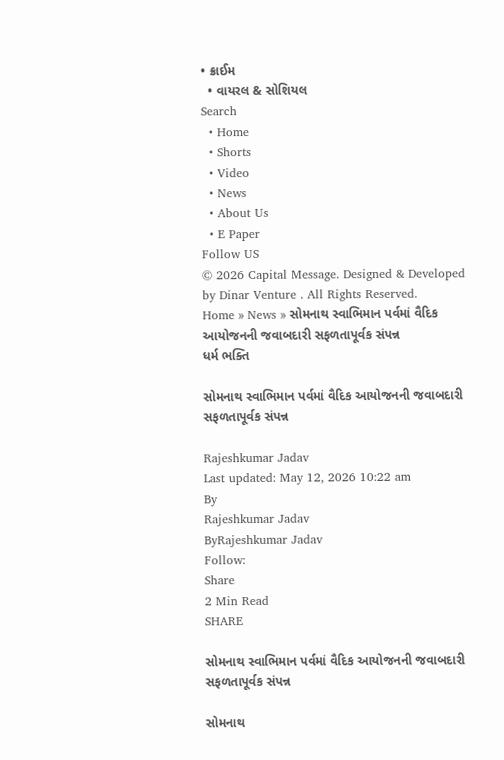• ક્રાઈમ
  • વાયરલ & સોશિયલ
Search
  • Home
  • Shorts
  • Video
  • News
  • About Us
  • E Paper
Follow US
© 2026 Capital Message. Designed & Developed by Dinar Venture . All Rights Reserved.
Home » News » સોમનાથ સ્વાભિમાન પર્વમાં વૈદિક આયોજનની જવાબદારી સફળતાપૂર્વક સંપન્ન
ધર્મ ભક્તિ

સોમનાથ સ્વાભિમાન પર્વમાં વૈદિક આયોજનની જવાબદારી સફળતાપૂર્વક સંપન્ન

Rajeshkumar Jadav
Last updated: May 12, 2026 10:22 am
By
Rajeshkumar Jadav
ByRajeshkumar Jadav
Follow:
Share
2 Min Read
SHARE

સોમનાથ સ્વાભિમાન પર્વમાં વૈદિક આયોજનની જવાબદારી સફળતાપૂર્વક સંપન્ન

સોમનાથ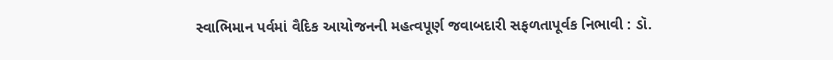સ્વાભિમાન પર્વમાં વૈદિક આયોજનની મહત્વપૂર્ણ જવાબદારી સફળતાપૂર્વક નિભાવી : ડૉ.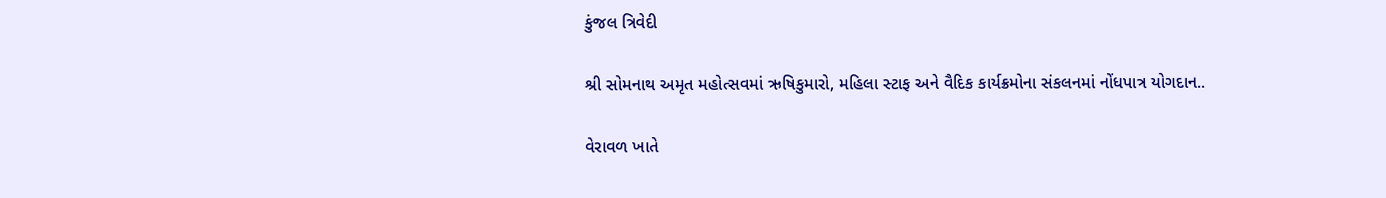કુંજલ ત્રિવેદી

શ્રી સોમનાથ અમૃત મહોત્સવમાં ઋષિકુમારો, મહિલા સ્ટાફ અને વૈદિક કાર્યક્રમોના સંકલનમાં નોંધપાત્ર યોગદાન..

વેરાવળ ખાતે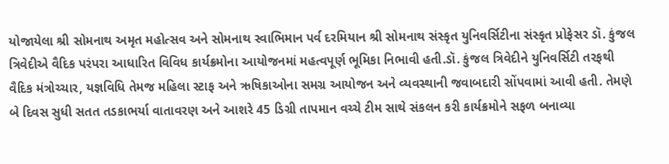યોજાયેલા શ્રી સોમનાથ અમૃત મહોત્સવ અને સોમનાથ સ્વાભિમાન પર્વ દરમિયાન શ્રી સોમનાથ સંસ્કૃત યુનિવર્સિટીના સંસ્કૃત પ્રોફેસર ડૉ. કુંજલ ત્રિવેદીએ વૈદિક પરંપરા આધારિત વિવિધ કાર્યક્રમોના આયોજનમાં મહત્વપૂર્ણ ભૂમિકા નિભાવી હતી.ડૉ. કુંજલ ત્રિવેદીને યુનિવર્સિટી તરફથી વૈદિક મંત્રોચ્ચાર, યજ્ઞવિધિ તેમજ મહિલા સ્ટાફ અને ઋષિકાઓના સમગ્ર આયોજન અને વ્યવસ્થાની જવાબદારી સોંપવામાં આવી હતી. તેમણે બે દિવસ સુધી સતત તડકાભર્યા વાતાવરણ અને આશરે 45 ડિગ્રી તાપમાન વચ્ચે ટીમ સાથે સંકલન કરી કાર્યક્રમોને સફળ બનાવ્યા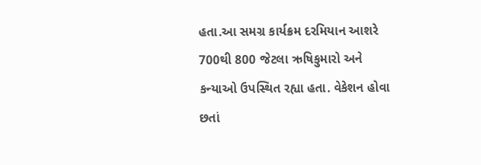હતા.આ સમગ્ર કાર્યક્રમ દરમિયાન આશરે 700થી 800 જેટલા ઋષિકુમારો અને કન્યાઓ ઉપસ્થિત રહ્યા હતા. વેકેશન હોવા છતાં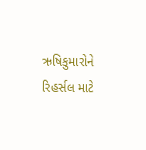ઋષિકુમારોને રિહર્સલ માટે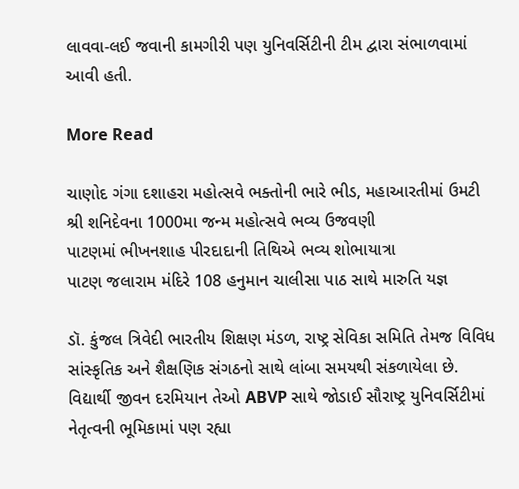લાવવા-લઈ જવાની કામગીરી પણ યુનિવર્સિટીની ટીમ દ્વારા સંભાળવામાં આવી હતી.

More Read

ચાણોદ ગંગા દશાહરા મહોત્સવે ભક્તોની ભારે ભીડ, મહાઆરતીમાં ઉમટી
શ્રી શનિદેવના 1000મા જન્મ મહોત્સવે ભવ્ય ઉજવણી
પાટણમાં ભીખનશાહ પીરદાદાની તિથિએ ભવ્ય શોભાયાત્રા
પાટણ જલારામ મંદિરે 108 હનુમાન ચાલીસા પાઠ સાથે મારુતિ યજ્ઞ

ડૉ. કુંજલ ત્રિવેદી ભારતીય શિક્ષણ મંડળ, રાષ્ટ્ર સેવિકા સમિતિ તેમજ વિવિધ સાંસ્કૃતિક અને શૈક્ષણિક સંગઠનો સાથે લાંબા સમયથી સંકળાયેલા છે. વિદ્યાર્થી જીવન દરમિયાન તેઓ ABVP સાથે જોડાઈ સૌરાષ્ટ્ર યુનિવર્સિટીમાં નેતૃત્વની ભૂમિકામાં પણ રહ્યા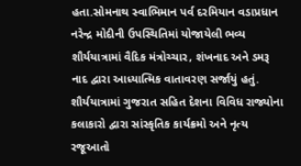હતા.સોમનાથ સ્વાભિમાન પર્વ દરમિયાન વડાપ્રધાન નરેન્દ્ર મોદીની ઉપસ્થિતિમાં યોજાયેલી ભવ્ય શૌર્યયાત્રામાં વૈદિક મંત્રોચ્ચાર, શંખનાદ અને ડમરૂ નાદ દ્વારા આધ્યાત્મિક વાતાવરણ સર્જાયું હતું. શૌર્યયાત્રામાં ગુજરાત સહિત દેશના વિવિધ રાજ્યોના કલાકારો દ્વારા સાંસ્કૃતિક કાર્યક્રમો અને નૃત્ય રજૂઆતો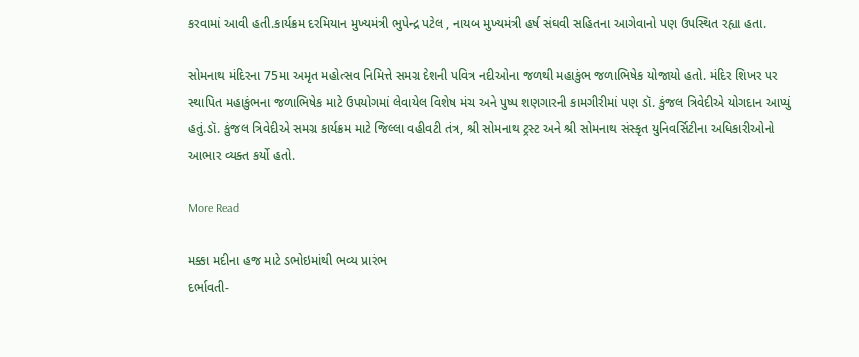કરવામાં આવી હતી.કાર્યક્રમ દરમિયાન મુખ્યમંત્રી ભુપેન્દ્ર પટેલ , નાયબ મુખ્યમંત્રી હર્ષ સંઘવી સહિતના આગેવાનો પણ ઉપસ્થિત રહ્યા હતા.

સોમનાથ મંદિરના 75મા અમૃત મહોત્સવ નિમિત્તે સમગ્ર દેશની પવિત્ર નદીઓના જળથી મહાકુંભ જળાભિષેક યોજાયો હતો. મંદિર શિખર પર સ્થાપિત મહાકુંભના જળાભિષેક માટે ઉપયોગમાં લેવાયેલ વિશેષ મંચ અને પુષ્પ શણગારની કામગીરીમાં પણ ડૉ. કુંજલ ત્રિવેદીએ યોગદાન આપ્યું હતું.ડૉ. કુંજલ ત્રિવેદીએ સમગ્ર કાર્યક્રમ માટે જિલ્લા વહીવટી તંત્ર, શ્રી સોમનાથ ટ્રસ્ટ અને શ્રી સોમનાથ સંસ્કૃત યુનિવર્સિટીના અધિકારીઓનો આભાર વ્યક્ત કર્યો હતો.

More Read

મક્કા મદીના હજ માટે ડભોઇમાંથી ભવ્ય પ્રારંભ
દર્ભાવતી-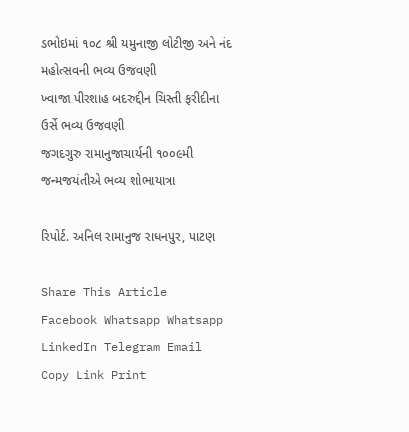ડભોઇમાં ૧૦૮ શ્રી યમુનાજી લોટીજી અને નંદ મહોત્સવની ભવ્ય ઉજવણી
ખ્વાજા પીરશાહ બદરુદ્દીન ચિસ્તી ફરીદીના ઉર્સે ભવ્ય ઉજવણી
જગદગુરુ રામાનુજાચાર્યની ૧૦૦૯મી જન્મજયંતીએ ભવ્ય શોભાયાત્રા

રિપોર્ટ. અનિલ રામાનુજ રાધનપુર, પાટણ

Share This Article
Facebook Whatsapp Whatsapp LinkedIn Telegram Email Copy Link Print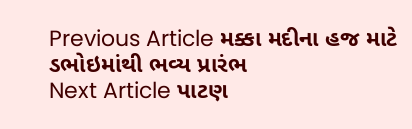Previous Article મક્કા મદીના હજ માટે ડભોઇમાંથી ભવ્ય પ્રારંભ
Next Article પાટણ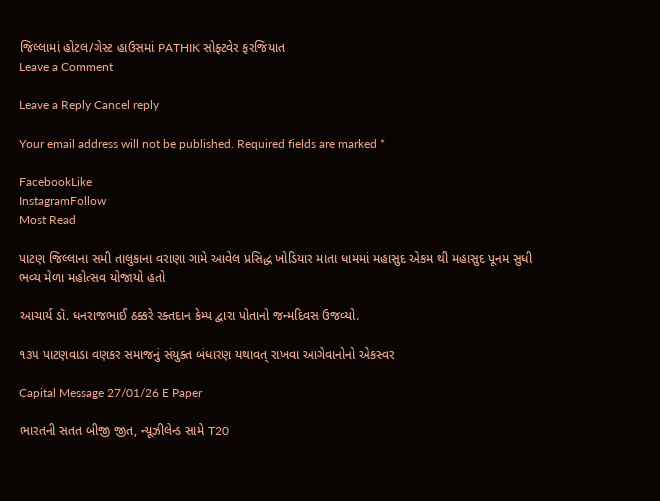જિલ્લામાં હોટલ/ગેસ્ટ હાઉસમાં PATHIK સોફ્ટવેર ફરજિયાત
Leave a Comment

Leave a Reply Cancel reply

Your email address will not be published. Required fields are marked *

FacebookLike
InstagramFollow
Most Read

પાટણ જિલ્લાના સમી તાલુકાના વરાણા ગામે આવેલ પ્રસિદ્ધ ખોડિયાર માતા ધામમાં મહાસુદ એકમ થી મહાસુદ પૂનમ સુધી ભવ્ય મેળા મહોત્સવ યોજાયો હતો

આચાર્ય ડૉ. ધનરાજભાઈ ઠક્કરે રક્તદાન કેમ્પ દ્વારા પોતાનો જન્મદિવસ ઉજવ્યો.

૧૩૫ પાટણવાડા વણકર સમાજનું સંયુક્ત બંધારણ યથાવત્ રાખવા આગેવાનોનો એકસ્વર

Capital Message 27/01/26 E Paper

ભારતની સતત બીજી જીત, ન્યૂઝીલેન્ડ સામે T20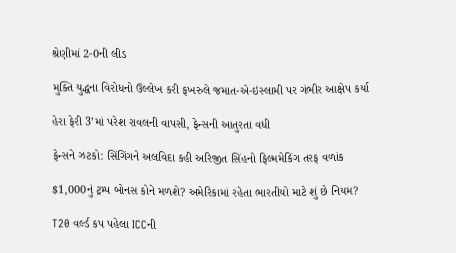શ્રેણીમાં 2-0ની લીડ

મુક્તિ યુદ્ધના વિરોધનો ઉલ્લેખ કરી ફખરુલે જમાત-એ-ઇસ્લામી પર ગંભીર આક્ષેપ કર્યા

હેરા ફેરી 3’માં પરેશ રાવલની વાપસી, ફેન્સની આતુરતા વધી

ફેન્સને ઝટકો: સિંગિંગને અલવિદા કહી અરિજીત સિંહનો ફિલ્મમેકિંગ તરફ વળાંક

$1,000નું ટ્રમ્પ બોનસ કોને મળશે? અમેરિકામાં રહેતા ભારતીયો માટે શું છે નિયમ?

T20 વર્લ્ડ કપ પહેલા ICCની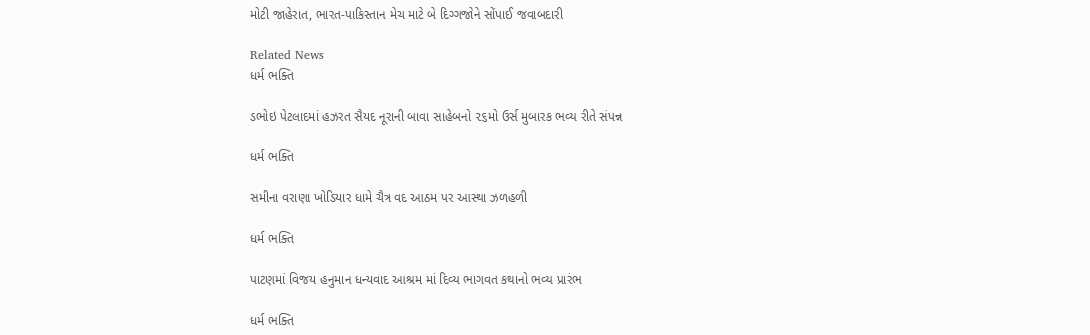મોટી જાહેરાત, ભારત-પાકિસ્તાન મેચ માટે બે દિગ્ગજોને સોંપાઈ જવાબદારી

Related News
ધર્મ ભક્તિ

ડભોઇ પેટલાદમાં હઝરત સૈયદ નૂરાની બાવા સાહેબનો ૨૬મો ઉર્સ મુબારક ભવ્ય રીતે સંપન્ન

ધર્મ ભક્તિ

સમીના વરાણા ખોડિયાર ધામે ચૈત્ર વદ આઠમ પર આસ્થા ઝળહળી

ધર્મ ભક્તિ

પાટણમાં વિજય હનુમાન ધન્યવાદ આશ્રમ માં દિવ્ય ભાગવત કથાનો ભવ્ય પ્રારંભ

ધર્મ ભક્તિ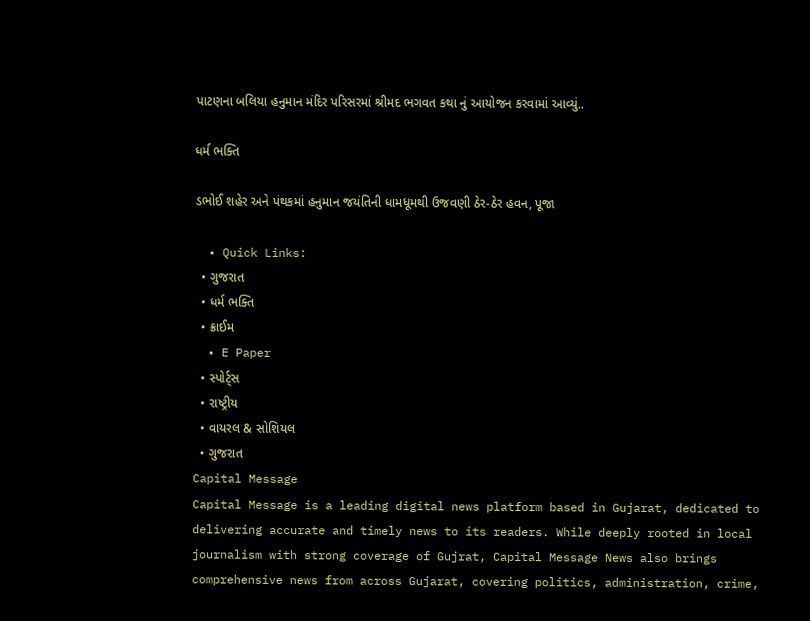પાટણના બલિયા હનુમાન મંદિર પરિસરમાં શ્રીમદ ભગવત કથા નું આયોજન કરવામાં આવ્યું..

ધર્મ ભક્તિ

ડભોઈ શહેર અને પંથકમાં હનુમાન જયંતિની ધામધૂમથી ઉજવણી ઠેર-ઠેર હવન, પૂજા

  • Quick Links:
  • ગુજરાત
  • ધર્મ ભક્તિ
  • ક્રાઈમ
  • E Paper
  • સ્પોર્ટ્સ
  • રાષ્ટ્રીય
  • વાયરલ & સોશિયલ
  • ગુજરાત
Capital Message
Capital Message is a leading digital news platform based in Gujarat, dedicated to delivering accurate and timely news to its readers. While deeply rooted in local journalism with strong coverage of Gujrat, Capital Message News also brings comprehensive news from across Gujarat, covering politics, administration, crime,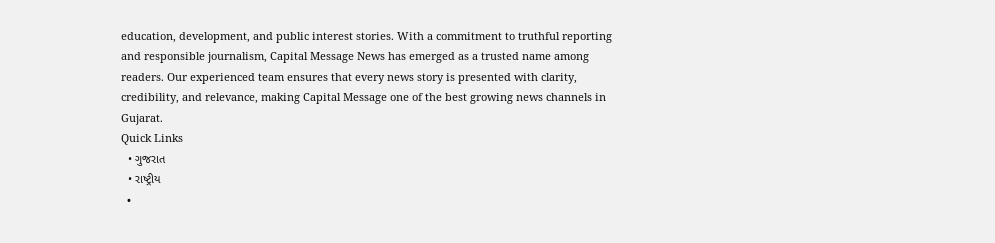education, development, and public interest stories. With a commitment to truthful reporting and responsible journalism, Capital Message News has emerged as a trusted name among readers. Our experienced team ensures that every news story is presented with clarity, credibility, and relevance, making Capital Message one of the best growing news channels in Gujarat.
Quick Links
  • ગુજરાત
  • રાષ્ટ્રીય
  •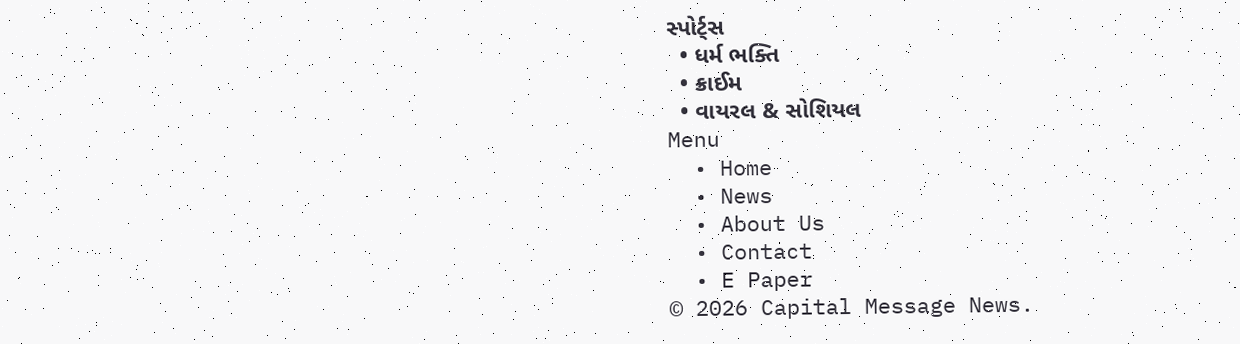સ્પોર્ટ્સ
  • ધર્મ ભક્તિ
  • ક્રાઈમ
  • વાયરલ & સોશિયલ
Menu
  • Home
  • News
  • About Us
  • Contact
  • E Paper
© 2026 Capital Message News.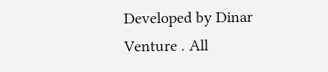Developed by Dinar Venture . All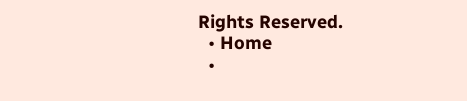Rights Reserved.
  • Home
  •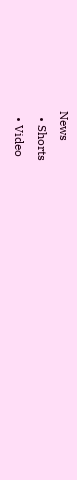News
  • Shorts
  • Video